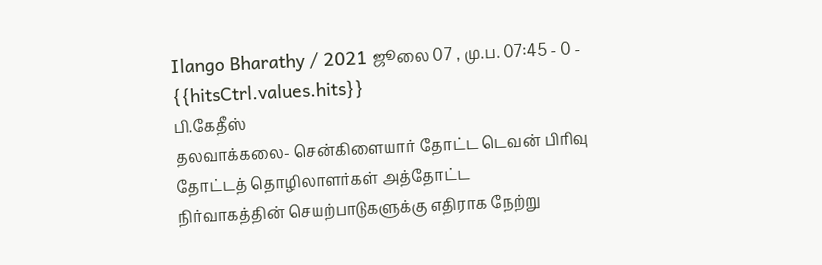Ilango Bharathy / 2021 ஜூலை 07 , மு.ப. 07:45 - 0 - {{hitsCtrl.values.hits}}
பி.கேதீஸ்
தலவாக்கலை- சென்கிளையார் தோட்ட டெவன் பிரிவு தோட்டத் தொழிலாளர்கள் அத்தோட்ட
நிர்வாகத்தின் செயற்பாடுகளுக்கு எதிராக நேற்று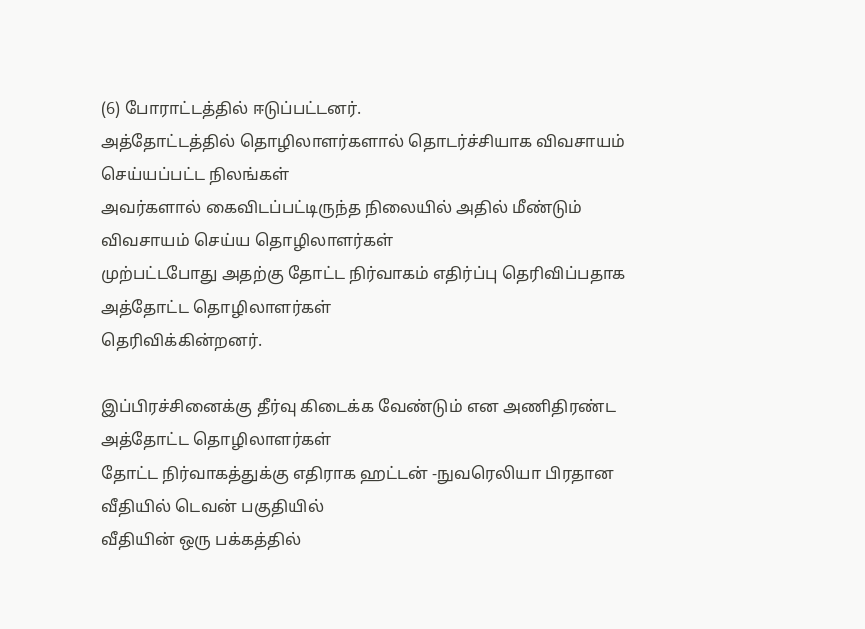(6) போராட்டத்தில் ஈடுப்பட்டனர்.
அத்தோட்டத்தில் தொழிலாளர்களால் தொடர்ச்சியாக விவசாயம் செய்யப்பட்ட நிலங்கள்
அவர்களால் கைவிடப்பட்டிருந்த நிலையில் அதில் மீண்டும் விவசாயம் செய்ய தொழிலாளர்கள்
முற்பட்டபோது அதற்கு தோட்ட நிர்வாகம் எதிர்ப்பு தெரிவிப்பதாக அத்தோட்ட தொழிலாளர்கள்
தெரிவிக்கின்றனர்.

இப்பிரச்சினைக்கு தீர்வு கிடைக்க வேண்டும் என அணிதிரண்ட அத்தோட்ட தொழிலாளர்கள்
தோட்ட நிர்வாகத்துக்கு எதிராக ஹட்டன் -நுவரெலியா பிரதான வீதியில் டெவன் பகுதியில்
வீதியின் ஒரு பக்கத்தில்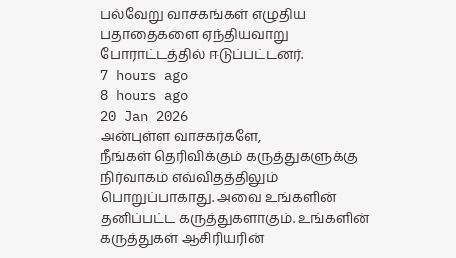பல்வேறு வாசகங்கள் எழுதிய பதாதைகளை ஏந்தியவாறு
போராட்டத்தில் ஈடுப்பட்டனர்.
7 hours ago
8 hours ago
20 Jan 2026
அன்புள்ள வாசகர்களே,
நீங்கள் தெரிவிக்கும் கருத்துகளுக்கு நிர்வாகம் எவ்விதத்திலும் பொறுப்பாகாது. அவை உங்களின் தனிப்பட்ட கருத்துகளாகும். உங்களின் கருத்துகள் ஆசிரியரின்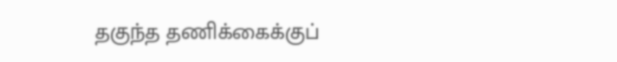தகுந்த தணிக்கைக்குப்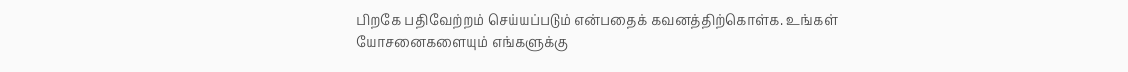பிறகே பதிவேற்றம் செய்யப்படும் என்பதைக் கவனத்திற்கொள்க. உங்கள் யோசனைகளையும் எங்களுக்கு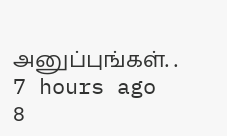அனுப்புங்கள். .
7 hours ago
8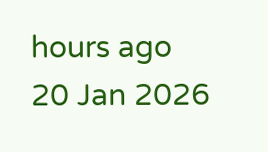hours ago
20 Jan 2026